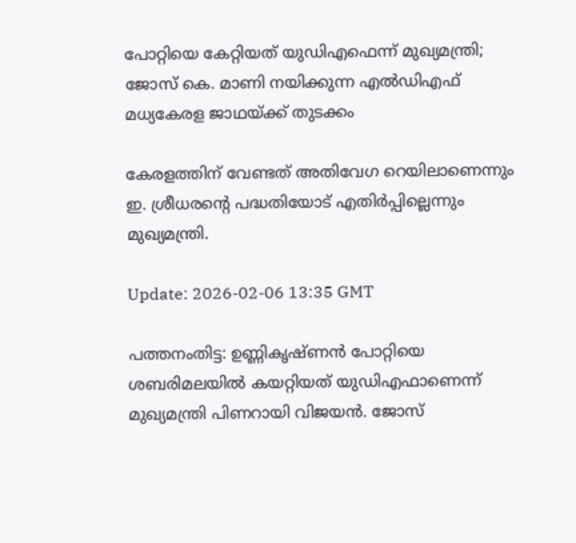പോറ്റിയെ കേറ്റിയത് യുഡിഎഫെന്ന് മുഖ്യമന്ത്രി; ജോസ് കെ. മാണി നയിക്കുന്ന എൽഡിഎഫ് മധ്യകേരള ജാഥയ്ക്ക് തുടക്കം

കേരളത്തിന് വേണ്ടത് അതിവേഗ റെയിലാണെന്നും ഇ. ശ്രീധരൻ്റെ പദ്ധതിയോട് എതിർപ്പില്ലെന്നും മുഖ്യമന്ത്രി.

Update: 2026-02-06 13:35 GMT

പത്തനംതിട്ട: ഉണ്ണികൃഷ്ണൻ പോറ്റിയെ ശബരിമലയിൽ കയറ്റിയത് യുഡിഎഫാണെന്ന് മുഖ്യമന്ത്രി പിണറായി വിജയൻ. ജോസ്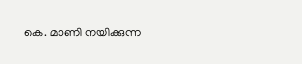കെ. മാണി നയിക്കുന്ന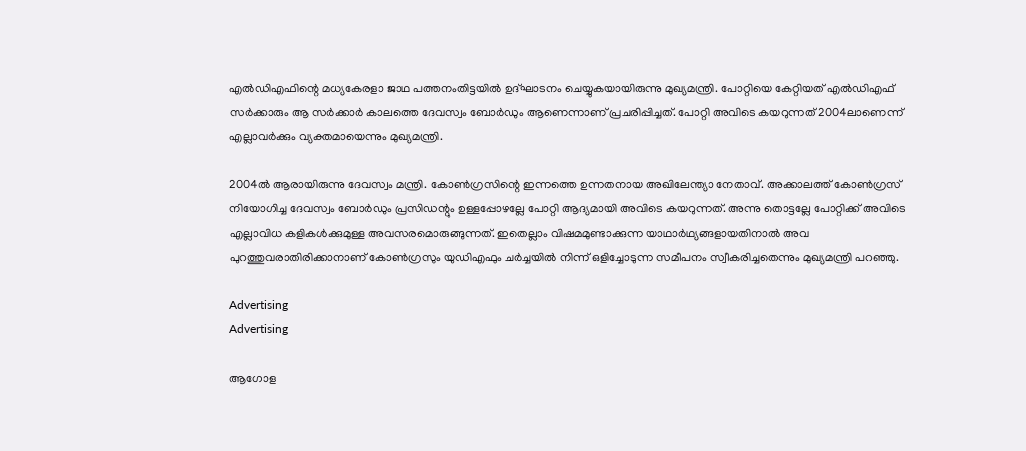എൽഡിഎഫിന്റെ മധ്യകേരളാ ജാഥ പത്തനംതിട്ടയിൽ ഉദ്ഘാടനം ചെയ്യുകയായിരുന്നു മുഖ്യമന്ത്രി. പോറ്റിയെ കേറ്റിയത് എൽഡിഎഫ് സർക്കാരും ആ സർക്കാർ കാലത്തെ ദേവസ്വം ബോർഡും ആണെന്നാണ് പ്രചരിപ്പിച്ചത്. പോറ്റി അവിടെ കയറുന്നത് 2004ലാണെന്ന് എല്ലാവർക്കും വ്യക്തമായെന്നും മുഖ്യമന്ത്രി.

2004ൽ ആരായിരുന്നു ദേവസ്വം മന്ത്രി. കോൺഗ്രസിന്റെ ഇന്നത്തെ ഉന്നതനായ അഖിലേന്ത്യാ നേതാവ്. അക്കാലത്ത് കോൺഗ്രസ് നിയോഗിച്ച ദേവസ്വം ബോർഡും പ്രസിഡന്റും ഉള്ളപ്പോഴല്ലേ പോറ്റി ആദ്യമായി അവിടെ കയറുന്നത്. അന്നു തൊട്ടല്ലേ പോറ്റിക്ക് അവിടെ എല്ലാവിധ കളികൾക്കുമുള്ള അവസരമൊരുങ്ങുന്നത്. ഇതെല്ലാം വിഷമമുണ്ടാക്കുന്ന യാഥാർഥ്യങ്ങളായതിനാൽ അവ പുറത്തുവരാതിരിക്കാനാണ് കോൺഗ്രസും യുഡിഎഫും ചർച്ചയിൽ നിന്ന് ഒളിച്ചോടുന്ന സമീപനം സ്വീകരിച്ചതെന്നും മുഖ്യമന്ത്രി പറഞ്ഞു.

Advertising
Advertising

ആഗോള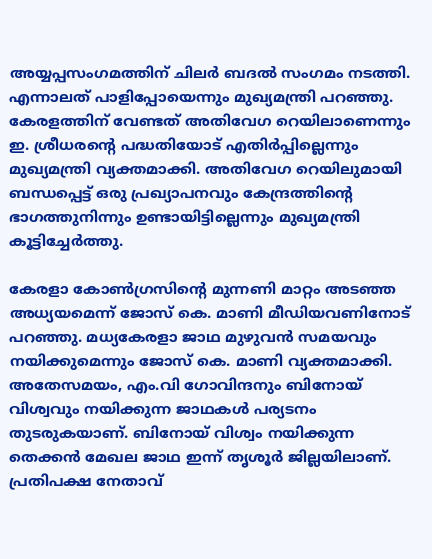അയ്യപ്പസംഗമത്തിന് ചിലർ ബദൽ സംഗമം നടത്തി. എന്നാലത് പാളിപ്പോയെന്നും മുഖ്യമന്ത്രി പറഞ്ഞു. കേരളത്തിന് വേണ്ടത് അതിവേഗ റെയിലാണെന്നും ഇ. ശ്രീധരൻ്റെ പദ്ധതിയോട് എതിർപ്പില്ലെന്നും മുഖ്യമന്ത്രി വ്യക്തമാക്കി. അതിവേഗ റെയിലുമായി ബന്ധപ്പെട്ട് ഒരു പ്രഖ്യാപനവും കേന്ദ്രത്തിന്റെ ഭാഗത്തുനിന്നും ഉണ്ടായിട്ടില്ലെന്നും മുഖ്യമന്ത്രി കൂട്ടിച്ചേർത്തു.

കേരളാ കോൺഗ്രസിന്‍റെ മുന്നണി മാറ്റം അടഞ്ഞ അധ്യയമെന്ന് ജോസ് കെ. മാണി മീഡിയവണിനോട് പറഞ്ഞു. മധ്യകേരളാ ജാഥ മുഴുവന്‍ സമയവും നയിക്കുമെന്നും ജോസ് കെ. മാണി വ്യക്തമാക്കി. അതേസമയം, എം.വി ഗോവിന്ദനും ബിനോയ് വിശ്വവും നയിക്കുന്ന ജാഥകള്‍ പര്യടനം തുടരുകയാണ്. ബിനോയ് വിശ്വം നയിക്കുന്ന തെക്കൻ മേഖല ജാഥ ഇന്ന് തൃശൂർ ജില്ലയിലാണ്. പ്രതിപക്ഷ നേതാവ്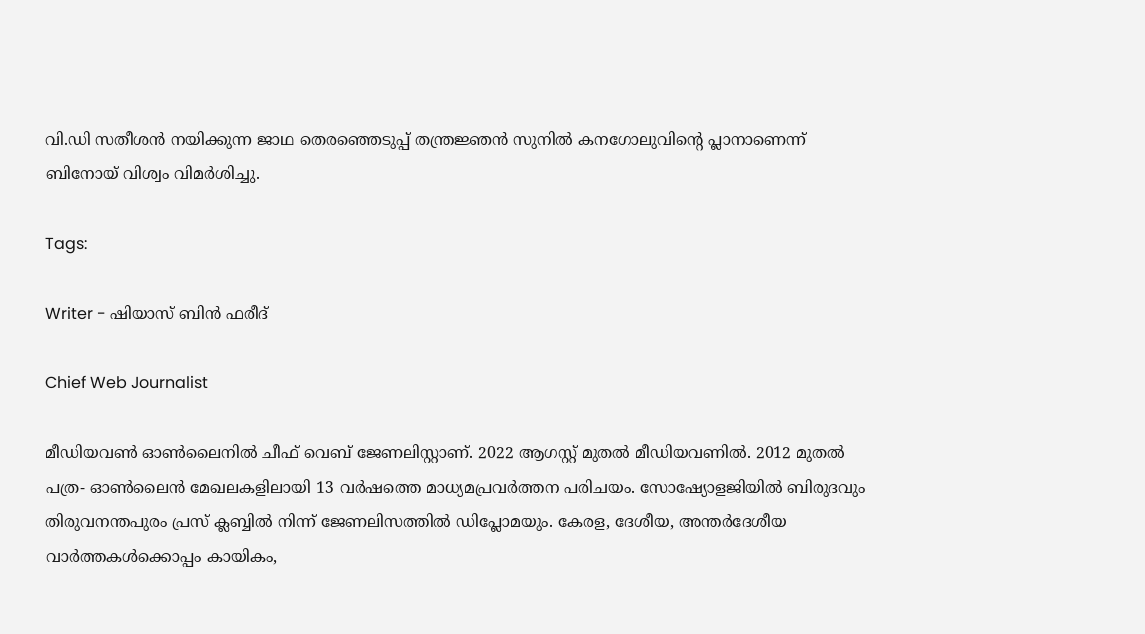വി.ഡി സതീശന്‍ നയിക്കുന്ന ജാഥ തെരഞ്ഞെടുപ്പ് തന്ത്രജ്ഞന്‍ സുനില്‍ കനഗോലുവിന്റെ പ്ലാനാണെന്ന് ബിനോയ് വിശ്വം വിമര്‍ശിച്ചു.

Tags:

Writer - ഷിയാസ് ബിന്‍ ഫരീദ്

Chief Web Journalist

മീഡിയവണ്‍ ഓണ്‍ലൈനില്‍ ചീഫ് വെബ് ജേണലിസ്റ്റാണ്. 2022 ആഗസ്റ്റ് മുതല്‍ മീഡിയവണില്‍. 2012 മുതല്‍ പത്ര- ഓണ്‍ലൈന്‍ മേഖലകളിലായി 13 വര്‍ഷത്തെ മാധ്യമപ്രവര്‍ത്തന പരിചയം. സോഷ്യോളജിയില്‍ ബിരുദവും തിരുവനന്തപുരം പ്രസ് ക്ലബ്ബില്‍ നിന്ന് ജേണലിസത്തില്‍ ഡിപ്ലോമയും. കേരള, ദേശീയ, അന്തര്‍ദേശീയ വാര്‍ത്തകള്‍ക്കൊപ്പം കായികം,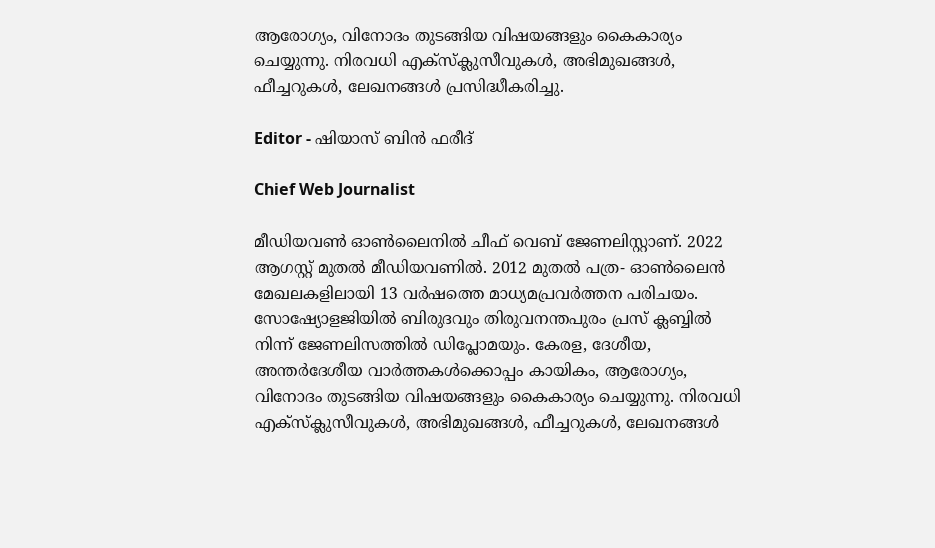ആരോഗ്യം, വിനോദം തുടങ്ങിയ വിഷയങ്ങളും കൈകാര്യം ചെയ്യുന്നു. നിരവധി എക്സ്ക്ലുസീവുകള്‍, അഭിമുഖങ്ങള്‍, ഫീച്ചറുകള്‍, ലേഖനങ്ങള്‍ പ്രസിദ്ധീകരിച്ചു.

Editor - ഷിയാസ് ബിന്‍ ഫരീദ്

Chief Web Journalist

മീഡിയവണ്‍ ഓണ്‍ലൈനില്‍ ചീഫ് വെബ് ജേണലിസ്റ്റാണ്. 2022 ആഗസ്റ്റ് മുതല്‍ മീഡിയവണില്‍. 2012 മുതല്‍ പത്ര- ഓണ്‍ലൈന്‍ മേഖലകളിലായി 13 വര്‍ഷത്തെ മാധ്യമപ്രവര്‍ത്തന പരിചയം. സോഷ്യോളജിയില്‍ ബിരുദവും തിരുവനന്തപുരം പ്രസ് ക്ലബ്ബില്‍ നിന്ന് ജേണലിസത്തില്‍ ഡിപ്ലോമയും. കേരള, ദേശീയ, അന്തര്‍ദേശീയ വാര്‍ത്തകള്‍ക്കൊപ്പം കായികം, ആരോഗ്യം, വിനോദം തുടങ്ങിയ വിഷയങ്ങളും കൈകാര്യം ചെയ്യുന്നു. നിരവധി എക്സ്ക്ലുസീവുകള്‍, അഭിമുഖങ്ങള്‍, ഫീച്ചറുകള്‍, ലേഖനങ്ങള്‍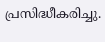പ്രസിദ്ധീകരിച്ചു.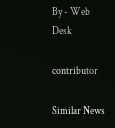By - Web Desk

contributor

Similar News